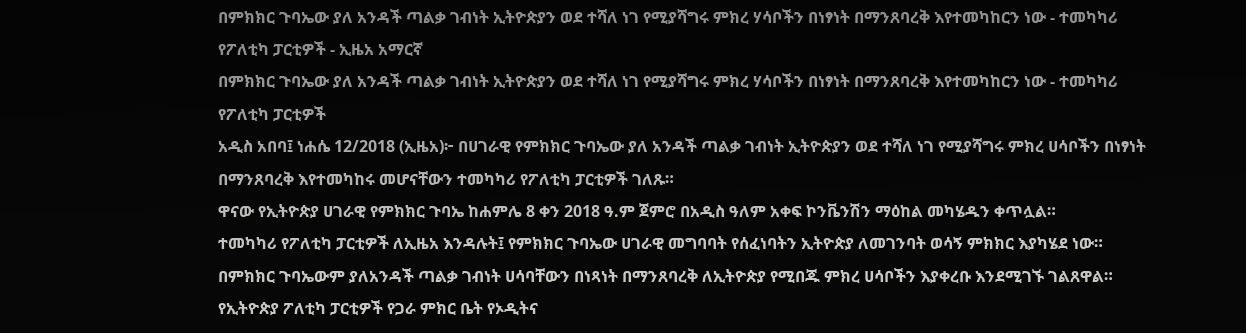በምክክር ጉባኤው ያለ አንዳች ጣልቃ ገብነት ኢትዮጵያን ወደ ተሻለ ነገ የሚያሻግሩ ምክረ ሃሳቦችን በነፃነት በማንጸባረቅ እየተመካከርን ነው - ተመካካሪ የፖለቲካ ፓርቲዎች - ኢዜአ አማርኛ
በምክክር ጉባኤው ያለ አንዳች ጣልቃ ገብነት ኢትዮጵያን ወደ ተሻለ ነገ የሚያሻግሩ ምክረ ሃሳቦችን በነፃነት በማንጸባረቅ እየተመካከርን ነው - ተመካካሪ የፖለቲካ ፓርቲዎች
አዲስ አበባ፤ ነሐሴ 12/2018 (ኢዜአ)፦ በሀገራዊ የምክክር ጉባኤው ያለ አንዳች ጣልቃ ገብነት ኢትዮጵያን ወደ ተሻለ ነገ የሚያሻግሩ ምክረ ሀሳቦችን በነፃነት በማንጸባረቅ እየተመካከሩ መሆናቸውን ተመካካሪ የፖለቲካ ፓርቲዎች ገለጹ።
ዋናው የኢትዮጵያ ሀገራዊ የምክክር ጉባኤ ከሐምሌ 8 ቀን 2018 ዓ.ም ጀምሮ በአዲስ ዓለም አቀፍ ኮንቬንሽን ማዕከል መካሄዱን ቀጥሏል።
ተመካካሪ የፖለቲካ ፓርቲዎች ለኢዜአ እንዳሉት፤ የምክክር ጉባኤው ሀገራዊ መግባባት የሰፈነባትን ኢትዮጵያ ለመገንባት ወሳኝ ምክክር እያካሄደ ነው።
በምክክር ጉባኤውም ያለአንዳች ጣልቃ ገብነት ሀሳባቸውን በነጻነት በማንጸባረቅ ለኢትዮጵያ የሚበጁ ምክረ ሀሳቦችን እያቀረቡ እንደሚገኙ ገልጸዋል።
የኢትዮጵያ ፖለቲካ ፓርቲዎች የጋራ ምክር ቤት የኦዲትና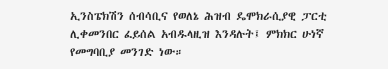ኢንስፔክሽን ሰብሳቢና የወለኔ ሕዝብ ዴሞክራሲያዊ ፓርቲ ሊቀመንበር ፈይሰል አብዱላዚዝ እንዳሉት፤ ምክክር ሁነኛ የመግባቢያ መንገድ ነው።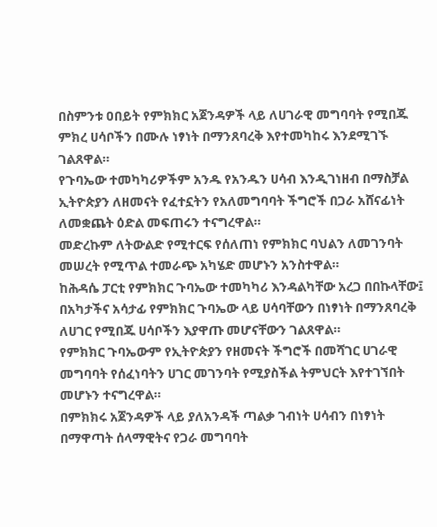በስምንቱ ዐበይት የምክክር አጀንዳዎች ላይ ለሀገራዊ መግባባት የሚበጁ ምክረ ሀሳቦችን በሙሉ ነፃነት በማንጸባረቅ እየተመካከሩ እንደሚገኙ ገልጸዋል።
የጉባኤው ተመካካሪዎችም አንዱ የአንዱን ሀሳብ እንዲገነዘብ በማስቻል ኢትዮጵያን ለዘመናት የፈተኗትን የአለመግባባት ችግሮች በጋራ አሸናፊነት ለመቋጨት ዕድል መፍጠሩን ተናግረዋል።
መድረኩም ለትውልድ የሚተርፍ የሰለጠነ የምክክር ባህልን ለመገንባት መሠረት የሚጥል ተመራጭ አካሄድ መሆኑን አንስተዋል።
ከሕዳሴ ፓርቲ የምክክር ጉባኤው ተመካካሪ እንዳልካቸው አረጋ በበኩላቸው፤ በአካታችና አሳታፊ የምክክር ጉባኤው ላይ ሀሳባቸውን በነፃነት በማንጸባረቅ ለሀገር የሚበጁ ሀሳቦችን እያዋጡ መሆናቸውን ገልጸዋል።
የምክክር ጉባኤውም የኢትዮጵያን የዘመናት ችግሮች በመሻገር ሀገራዊ መግባባት የሰፈነባትን ሀገር መገንባት የሚያስችል ትምህርት እየተገኘበት መሆኑን ተናግረዋል።
በምክክሩ አጀንዳዎች ላይ ያለአንዳች ጣልቃ ገብነት ሀሳብን በነፃነት በማዋጣት ሰላማዊትና የጋራ መግባባት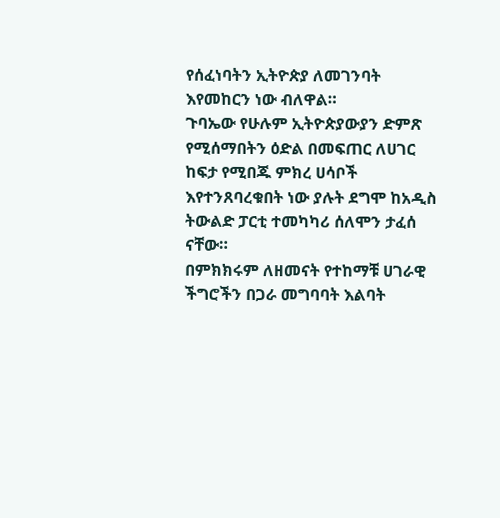የሰፈነባትን ኢትዮጵያ ለመገንባት እየመከርን ነው ብለዋል።
ጉባኤው የሁሉም ኢትዮጵያውያን ድምጽ የሚሰማበትን ዕድል በመፍጠር ለሀገር ከፍታ የሚበጁ ምክረ ሀሳቦች እየተንጸባረቁበት ነው ያሉት ደግሞ ከአዲስ ትውልድ ፓርቲ ተመካካሪ ሰለሞን ታፈሰ ናቸው።
በምክክሩም ለዘመናት የተከማቹ ሀገራዊ ችግሮችን በጋራ መግባባት እልባት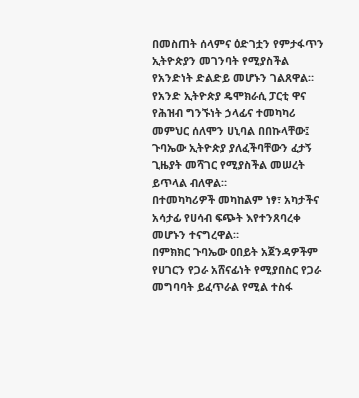በመስጠት ሰላምና ዕድገቷን የምታፋጥን ኢትዮጵያን መገንባት የሚያስችል የአንድነት ድልድይ መሆኑን ገልጸዋል።
የአንድ ኢትዮጵያ ዴሞክራሲ ፓርቲ ዋና የሕዝብ ግንኙነት ኃላፊና ተመካካሪ መምህር ሰለሞን ሀኒባል በበኩላቸው፤ ጉባኤው ኢትዮጵያ ያለፈችባቸውን ፈታኝ ጊዜያት መሻገር የሚያስችል መሠረት ይጥላል ብለዋል።
በተመካካሪዎች መካከልም ነፃ፣ አካታችና አሳታፊ የሀሳብ ፍጭት እየተንጸባረቀ መሆኑን ተናግረዋል።
በምክክር ጉባኤው ዐበይት አጀንዳዎችም የሀገርን የጋራ አሸናፊነት የሚያበስር የጋራ መግባባት ይፈጥራል የሚል ተስፋ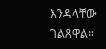እንዳላቸው ገልጸዋል።